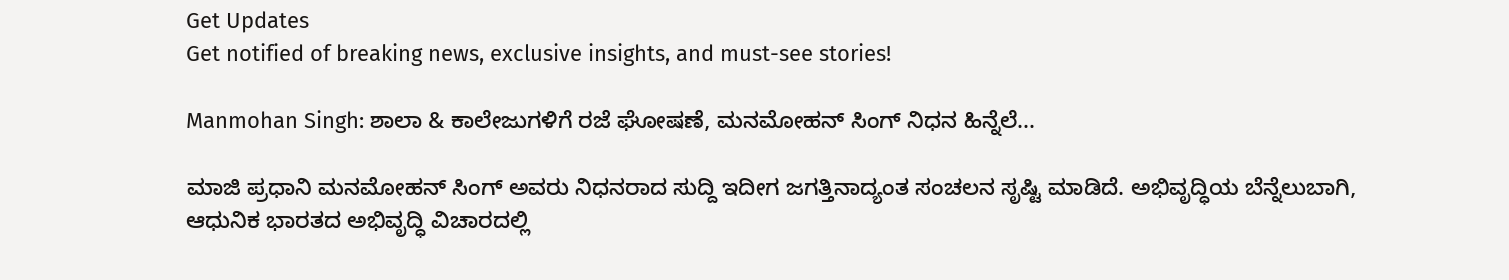Get Updates
Get notified of breaking news, exclusive insights, and must-see stories!

Manmohan Singh: ಶಾಲಾ & ಕಾಲೇಜುಗಳಿಗೆ ರಜೆ ಘೋಷಣೆ, ಮನಮೋಹನ್ ಸಿಂಗ್ ನಿಧನ ಹಿನ್ನೆಲೆ...

ಮಾಜಿ ಪ್ರಧಾನಿ ಮನಮೋಹನ್ ಸಿಂಗ್ ಅವರು ನಿಧನರಾದ ಸುದ್ದಿ ಇದೀಗ ಜಗತ್ತಿನಾದ್ಯಂತ ಸಂಚಲನ ಸೃಷ್ಟಿ ಮಾಡಿದೆ. ಅಭಿವೃದ್ಧಿಯ ಬೆನ್ನೆಲುಬಾಗಿ, ಆಧುನಿಕ ಭಾರತದ ಅಭಿವೃದ್ಧಿ ವಿಚಾರದಲ್ಲಿ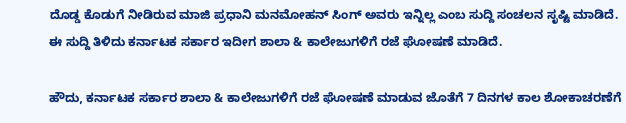ದೊಡ್ಡ ಕೊಡುಗೆ ನೀಡಿರುವ ಮಾಜಿ ಪ್ರಧಾನಿ ಮನಮೋಹನ್ ಸಿಂಗ್ ಅವರು ಇನ್ನಿಲ್ಲ ಎಂಬ ಸುದ್ದಿ ಸಂಚಲನ ಸೃಷ್ಟಿ ಮಾಡಿದೆ. ಈ ಸುದ್ದಿ ತಿಳಿದು ಕರ್ನಾಟಕ ಸರ್ಕಾರ ಇದೀಗ ಶಾಲಾ & ಕಾಲೇಜುಗಳಿಗೆ ರಜೆ ಘೋಷಣೆ ಮಾಡಿದೆ.

ಹೌದು, ಕರ್ನಾಟಕ ಸರ್ಕಾರ ಶಾಲಾ & ಕಾಲೇಜುಗಳಿಗೆ ರಜೆ ಘೋಷಣೆ ಮಾಡುವ ಜೊತೆಗೆ 7 ದಿನಗಳ ಕಾಲ ಶೋಕಾಚರಣೆಗೆ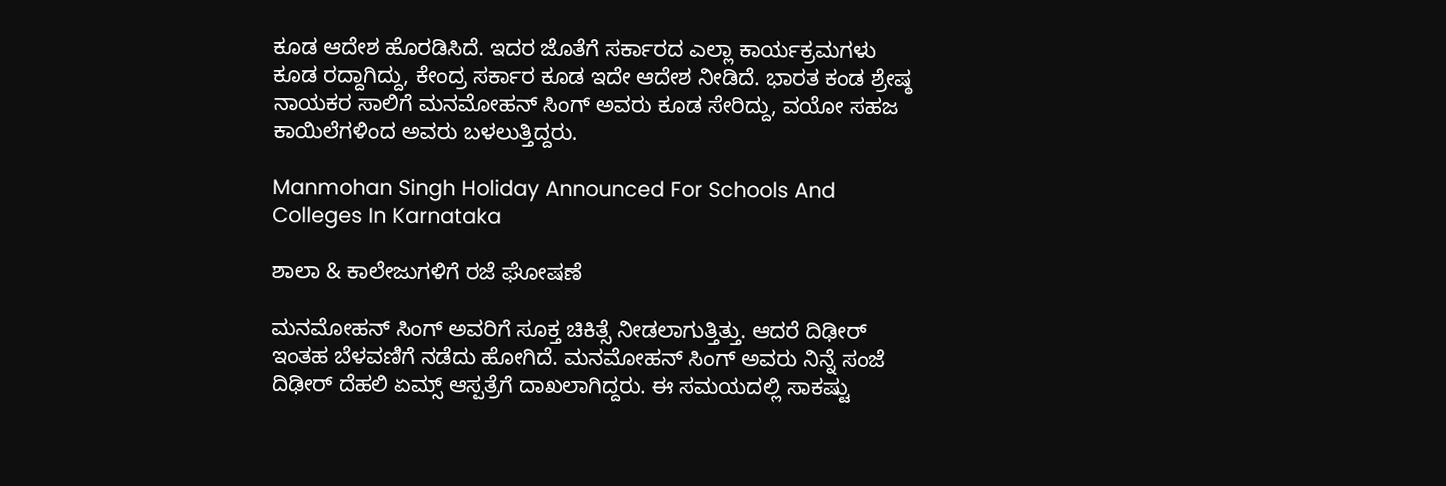ಕೂಡ ಆದೇಶ ಹೊರಡಿಸಿದೆ. ಇದರ ಜೊತೆಗೆ ಸರ್ಕಾರದ ಎಲ್ಲಾ ಕಾರ್ಯಕ್ರಮಗಳು ಕೂಡ ರದ್ದಾಗಿದ್ದು, ಕೇಂದ್ರ ಸರ್ಕಾರ ಕೂಡ ಇದೇ ಆದೇಶ ನೀಡಿದೆ. ಭಾರತ ಕಂಡ ಶ್ರೇಷ್ಠ ನಾಯಕರ ಸಾಲಿಗೆ ಮನಮೋಹನ್ ಸಿಂಗ್ ಅವರು ಕೂಡ ಸೇರಿದ್ದು, ವಯೋ ಸಹಜ ಕಾಯಿಲೆಗಳಿಂದ ಅವರು ಬಳಲುತ್ತಿದ್ದರು.

Manmohan Singh Holiday Announced For Schools And Colleges In Karnataka

ಶಾಲಾ & ಕಾಲೇಜುಗಳಿಗೆ ರಜೆ ಘೋಷಣೆ

ಮನಮೋಹನ್ ಸಿಂಗ್ ಅವರಿಗೆ ಸೂಕ್ತ ಚಿಕಿತ್ಸೆ ನೀಡಲಾಗುತ್ತಿತ್ತು. ಆದರೆ ದಿಢೀರ್ ಇಂತಹ ಬೆಳವಣಿಗೆ ನಡೆದು ಹೋಗಿದೆ. ಮನಮೋಹನ್ ಸಿಂಗ್ ಅವರು ನಿನ್ನೆ ಸಂಜೆ ದಿಢೀರ್ ದೆಹಲಿ ಏಮ್ಸ್ ಆಸ್ಪತ್ರೆಗೆ ದಾಖಲಾಗಿದ್ದರು. ಈ ಸಮಯದಲ್ಲಿ ಸಾಕಷ್ಟು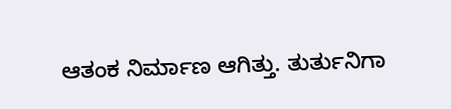ಆತಂಕ ನಿರ್ಮಾಣ ಆಗಿತ್ತು. ತುರ್ತುನಿಗಾ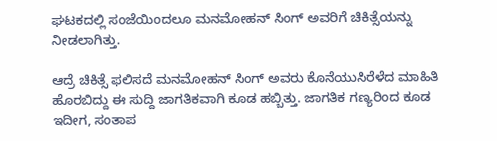ಘಟಕದಲ್ಲಿ ಸಂಜೆಯಿಂದಲೂ ಮನಮೋಹನ್ ಸಿಂಗ್ ಅವರಿಗೆ ಚಿಕಿತ್ಸೆಯನ್ನು ನೀಡಲಾಗಿತ್ತು.

ಆದ್ರೆ ಚಿಕಿತ್ಸೆ ಫಲಿಸದೆ ಮನಮೋಹನ್ ಸಿಂಗ್ ಅವರು ಕೊನೆಯುಸಿರೆಳೆದ ಮಾಹಿತಿ ಹೊರಬಿದ್ದು ಈ ಸುದ್ದಿ ಜಾಗತಿಕವಾಗಿ ಕೂಡ ಹಬ್ಬಿತ್ತು. ಜಾಗತಿಕ ಗಣ್ಯರಿಂದ ಕೂಡ ಇದೀಗ, ಸಂತಾಪ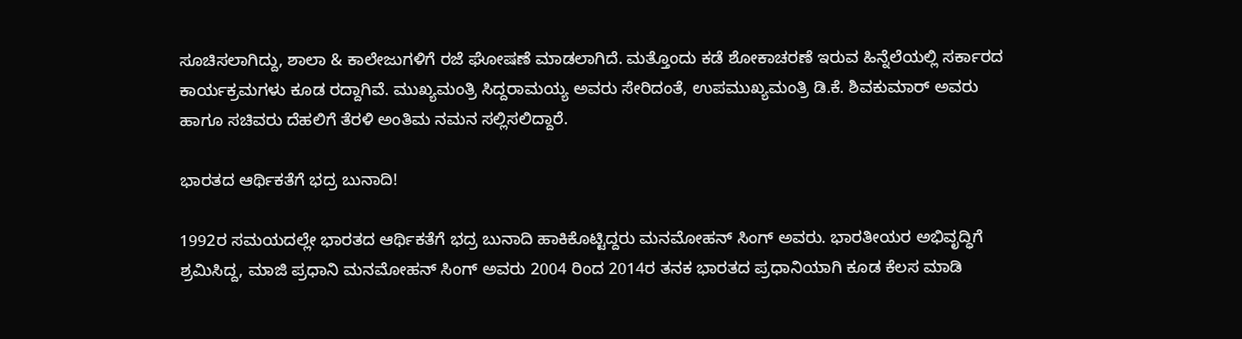ಸೂಚಿಸಲಾಗಿದ್ದು, ಶಾಲಾ & ಕಾಲೇಜುಗಳಿಗೆ ರಜೆ ಘೋಷಣೆ ಮಾಡಲಾಗಿದೆ. ಮತ್ತೊಂದು ಕಡೆ ಶೋಕಾಚರಣೆ ಇರುವ ಹಿನ್ನೆಲೆಯಲ್ಲಿ ಸರ್ಕಾರದ ಕಾರ್ಯಕ್ರಮಗಳು ಕೂಡ ರದ್ದಾಗಿವೆ. ಮುಖ್ಯಮಂತ್ರಿ ಸಿದ್ದರಾಮಯ್ಯ ಅವರು ಸೇರಿದಂತೆ, ಉಪಮುಖ್ಯಮಂತ್ರಿ ಡಿ.ಕೆ. ಶಿವಕುಮಾರ್ ಅವರು ಹಾಗೂ ಸಚಿವರು ದೆಹಲಿಗೆ ತೆರಳಿ ಅಂತಿಮ ನಮನ ಸಲ್ಲಿಸಲಿದ್ದಾರೆ.

ಭಾರತದ ಆರ್ಥಿಕತೆಗೆ ಭದ್ರ ಬುನಾದಿ!

1992ರ ಸಮಯದಲ್ಲೇ ಭಾರತದ ಆರ್ಥಿಕತೆಗೆ ಭದ್ರ ಬುನಾದಿ ಹಾಕಿಕೊಟ್ಟಿದ್ದರು ಮನಮೋಹನ್ ಸಿಂಗ್ ಅವರು. ಭಾರತೀಯರ ಅಭಿವೃದ್ಧಿಗೆ ಶ್ರಮಿಸಿದ್ದ, ಮಾಜಿ ಪ್ರಧಾನಿ ಮನಮೋಹನ್ ಸಿಂಗ್ ಅವರು 2004 ರಿಂದ 2014ರ ತನಕ ಭಾರತದ ಪ್ರಧಾನಿಯಾಗಿ ಕೂಡ ಕೆಲಸ ಮಾಡಿ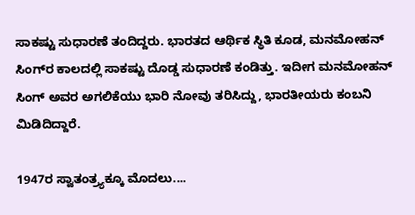ಸಾಕಷ್ಟು ಸುಧಾರಣೆ ತಂದಿದ್ದರು. ಭಾರತದ ಆರ್ಥಿಕ ಸ್ಥಿತಿ ಕೂಡ, ಮನಮೋಹನ್ ಸಿಂಗ್‌ರ ಕಾಲದಲ್ಲಿ ಸಾಕಷ್ಟು ದೊಡ್ಡ ಸುಧಾರಣೆ ಕಂಡಿತ್ತು. ಇದೀಗ ಮನಮೋಹನ್ ಸಿಂಗ್ ಅವರ ಅಗಲಿಕೆಯು ಭಾರಿ ನೋವು ತರಿಸಿದ್ದು, ಭಾರತೀಯರು ಕಂಬನಿ ಮಿಡಿದಿದ್ದಾರೆ.

1947ರ ಸ್ವಾತಂತ್ರ್ಯಕ್ಕೂ ಮೊದಲು....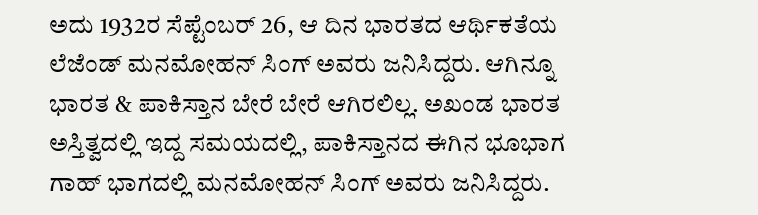ಅದು 1932ರ ಸೆಪ್ಟೆಂಬರ್ 26, ಆ ದಿನ ಭಾರತದ ಆರ್ಥಿಕತೆಯ ಲೆಜೆಂಡ್ ಮನಮೋಹನ್ ಸಿಂಗ್ ಅವರು ಜನಿಸಿದ್ದರು. ಆಗಿನ್ನೂ ಭಾರತ & ಪಾಕಿಸ್ತಾನ ಬೇರೆ ಬೇರೆ ಆಗಿರಲಿಲ್ಲ. ಅಖಂಡ ಭಾರತ ಅಸ್ತಿತ್ವದಲ್ಲಿ ಇದ್ದ ಸಮಯದಲ್ಲಿ, ಪಾಕಿಸ್ತಾನದ ಈಗಿನ ಭೂಭಾಗ ಗಾಹ್ ಭಾಗದಲ್ಲಿ ಮನಮೋಹನ್ ಸಿಂಗ್ ಅವರು ಜನಿಸಿದ್ದರು.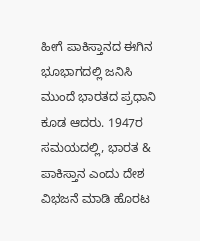ಹೀಗೆ ಪಾಕಿಸ್ತಾನದ ಈಗಿನ ಭೂಭಾಗದಲ್ಲಿ ಜನಿಸಿ ಮುಂದೆ ಭಾರತದ ಪ್ರಧಾನಿ ಕೂಡ ಆದರು. 1947ರ ಸಮಯದಲ್ಲಿ, ಭಾರತ & ಪಾಕಿಸ್ತಾನ ಎಂದು ದೇಶ ವಿಭಜನೆ ಮಾಡಿ ಹೊರಟ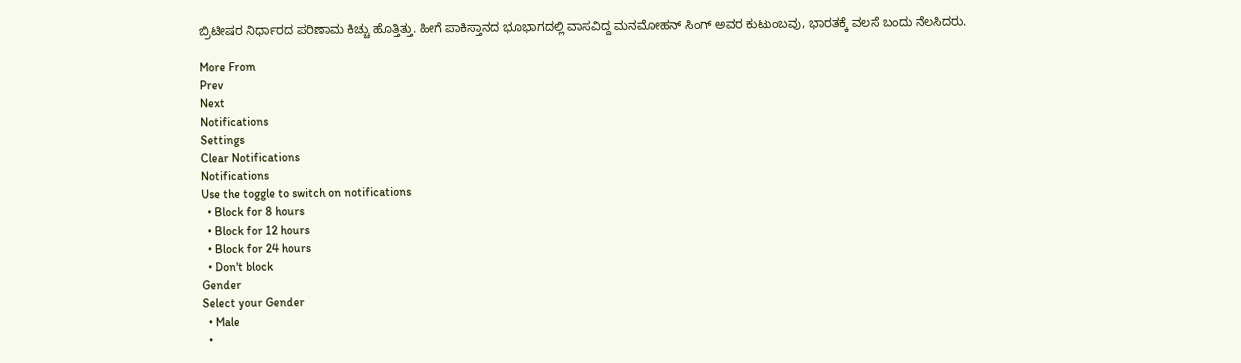ಬ್ರಿಟೀಷರ ನಿರ್ಧಾರದ ಪರಿಣಾಮ ಕಿಚ್ಚು ಹೊತ್ತಿತ್ತು. ಹೀಗೆ ಪಾಕಿಸ್ತಾನದ ಭೂಭಾಗದಲ್ಲಿ ವಾಸವಿದ್ದ ಮನಮೋಹನ್ ಸಿಂಗ್ ಅವರ ಕುಟುಂಬವು, ಭಾರತಕ್ಕೆ ವಲಸೆ ಬಂದು ನೆಲಸಿದರು.

More From
Prev
Next
Notifications
Settings
Clear Notifications
Notifications
Use the toggle to switch on notifications
  • Block for 8 hours
  • Block for 12 hours
  • Block for 24 hours
  • Don't block
Gender
Select your Gender
  • Male
  •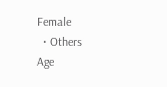Female
  • Others
Age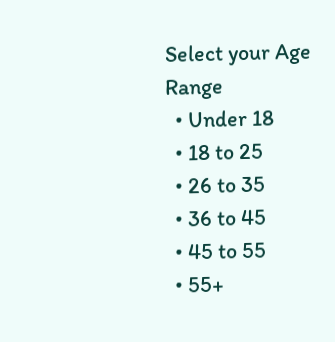Select your Age Range
  • Under 18
  • 18 to 25
  • 26 to 35
  • 36 to 45
  • 45 to 55
  • 55+